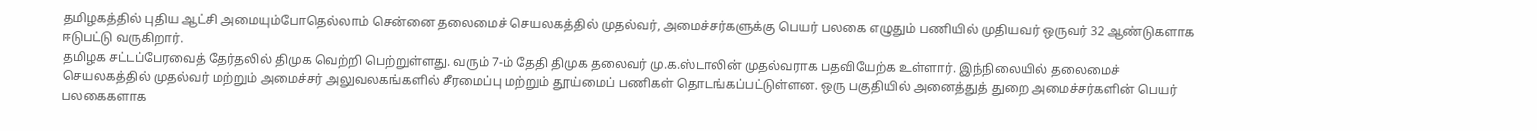தமிழகத்தில் புதிய ஆட்சி அமையும்போதெல்லாம் சென்னை தலைமைச் செயலகத்தில் முதல்வர், அமைச்சர்களுக்கு பெயர் பலகை எழுதும் பணியில் முதியவர் ஒருவர் 32 ஆண்டுகளாக ஈடுபட்டு வருகிறார்.
தமிழக சட்டப்பேரவைத் தேர்தலில் திமுக வெற்றி பெற்றுள்ளது. வரும் 7-ம் தேதி திமுக தலைவர் மு.க.ஸ்டாலின் முதல்வராக பதவியேற்க உள்ளார். இந்நிலையில் தலைமைச் செயலகத்தில் முதல்வர் மற்றும் அமைச்சர் அலுவலகங்களில் சீரமைப்பு மற்றும் தூய்மைப் பணிகள் தொடங்கப்பட்டுள்ளன. ஒரு பகுதியில் அனைத்துத் துறை அமைச்சர்களின் பெயர் பலகைகளாக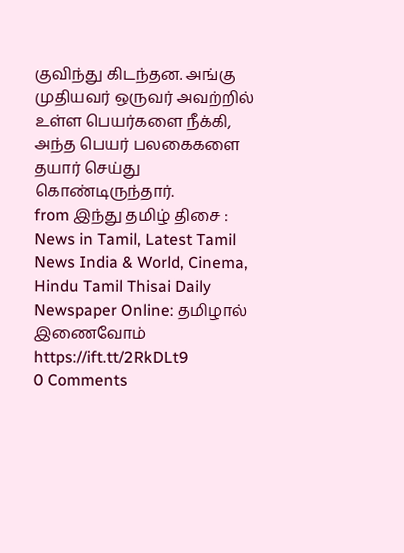குவிந்து கிடந்தன. அங்கு முதியவர் ஒருவர் அவற்றில் உள்ள பெயர்களை நீக்கி, அந்த பெயர் பலகைகளை தயார் செய்து கொண்டிருந்தார்.
from இந்து தமிழ் திசை : News in Tamil, Latest Tamil News India & World, Cinema, Hindu Tamil Thisai Daily Newspaper Online: தமிழால் இணைவோம் https://ift.tt/2RkDLt9
0 Comments